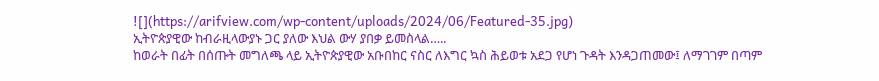![](https://arifview.com/wp-content/uploads/2024/06/Featured-35.jpg)
ኢትዮጵያዊው ከብራዚላውያኑ ጋር ያለው እህል ውሃ ያበቃ ይመስላል…..
ከወራት በፊት በሰጡት መግለጫ ላይ ኢትዮጵያዊው አቡበከር ናስር ለእግር ኳስ ሕይወቱ አደጋ የሆነ ጉዳት እንዳጋጠመው፤ ለማገገም በጣም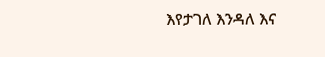እየታገለ እንዳለ እና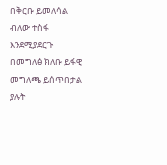በቅርቡ ይመለሳል ብለው ተስፋ እንደሚያደርጉ በመግለፅ ክለቡ ይፋዊ መግለጫ ይሰጥበታል ያሉት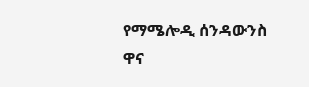የማሜሎዲ ሰንዳውንስ ዋና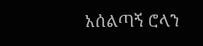አሰልጣኝ ሮላን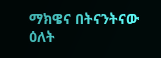ማክዌና በትናንትናው ዕለት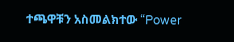ተጫዋቹን አስመልክተው “Power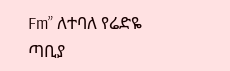Fm” ለተባለ የሬድዬ ጣቢያ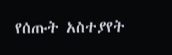የሰጡት አስተያየት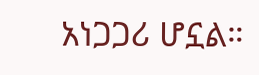አነጋጋሪ ሆኗል።